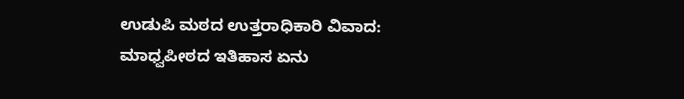ಉಡುಪಿ ಮಠದ ಉತ್ತರಾಧಿಕಾರಿ ವಿವಾದ: ಮಾಧ್ವಪೀಠದ ಇತಿಹಾಸ ಏನು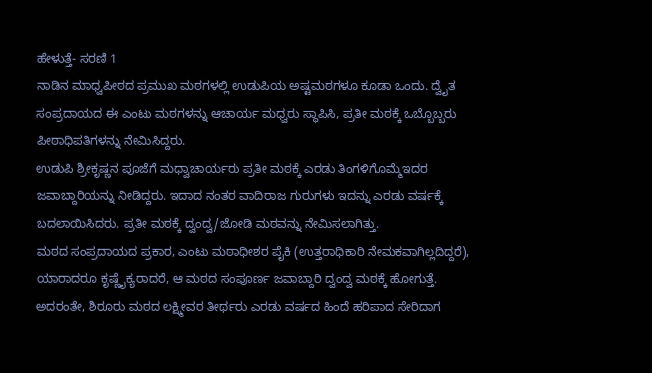ಹೇಳುತ್ತೆ- ಸರಣಿ 1
ನಾಡಿನ ಮಾಧ್ವಪೀಠದ ಪ್ರಮುಖ ಮಠಗಳಲ್ಲಿ ಉಡುಪಿಯ ಅಷ್ಟಮಠಗಳೂ ಕೂಡಾ ಒಂದು. ದ್ವೈತ ಸಂಪ್ರದಾಯದ ಈ ಎಂಟು ಮಠಗಳನ್ನು ಆಚಾರ್ಯ ಮಧ್ವರು ಸ್ಥಾಪಿಸಿ, ಪ್ರತೀ ಮಠಕ್ಕೆ ಒಬ್ಬೊಬ್ಬರು ಪೀಠಾಧಿಪತಿಗಳನ್ನು ನೇಮಿಸಿದ್ದರು.
ಉಡುಪಿ ಶ್ರೀಕೃಷ್ಣನ ಪೂಜೆಗೆ ಮಧ್ವಾಚಾರ್ಯರು ಪ್ರತೀ ಮಠಕ್ಕೆ ಎರಡು ತಿಂಗಳಿಗೊಮ್ಮೆಇದರ ಜವಾಬ್ದಾರಿಯನ್ನು ನೀಡಿದ್ದರು. ಇದಾದ ನಂತರ ವಾದಿರಾಜ ಗುರುಗಳು ಇದನ್ನು ಎರಡು ವರ್ಷಕ್ಕೆ ಬದಲಾಯಿಸಿದರು. ಪ್ರತೀ ಮಠಕ್ಕೆ ದ್ವಂದ್ವ/ಜೋಡಿ ಮಠವನ್ನು ನೇಮಿಸಲಾಗಿತ್ತು.
ಮಠದ ಸಂಪ್ರದಾಯದ ಪ್ರಕಾರ, ಎಂಟು ಮಠಾಧೀಶರ ಪೈಕಿ (ಉತ್ತರಾಧಿಕಾರಿ ನೇಮಕವಾಗಿಲ್ಲದಿದ್ದರೆ), ಯಾರಾದರೂ ಕೃಷ್ಣೈಕ್ಯರಾದರೆ, ಆ ಮಠದ ಸಂಪೂರ್ಣ ಜವಾಬ್ದಾರಿ ದ್ವಂದ್ವ ಮಠಕ್ಕೆ ಹೋಗುತ್ತೆ. ಅದರಂತೇ, ಶಿರೂರು ಮಠದ ಲಕ್ಷ್ಮೀವರ ತೀರ್ಥರು ಎರಡು ವರ್ಷದ ಹಿಂದೆ ಹರಿಪಾದ ಸೇರಿದಾಗ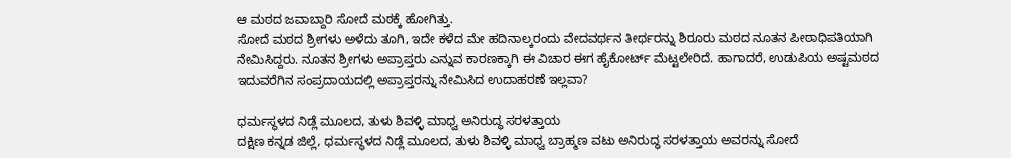ಆ ಮಠದ ಜವಾಬ್ದಾರಿ ಸೋದೆ ಮಠಕ್ಕೆ ಹೋಗಿತ್ತು.
ಸೋದೆ ಮಠದ ಶ್ರೀಗಳು ಅಳೆದು ತೂಗಿ, ಇದೇ ಕಳೆದ ಮೇ ಹದಿನಾಲ್ಕರಂದು ವೇದವರ್ಥನ ತೀರ್ಥರನ್ನು ಶಿರೂರು ಮಠದ ನೂತನ ಪೀಠಾಧಿಪತಿಯಾಗಿ ನೇಮಿಸಿದ್ದರು. ನೂತನ ಶ್ರೀಗಳು ಅಪ್ರಾಪ್ತರು ಎನ್ನುವ ಕಾರಣಕ್ಕಾಗಿ ಈ ವಿಚಾರ ಈಗ ಹೈಕೋರ್ಟ್ ಮೆಟ್ಟಲೇರಿದೆ. ಹಾಗಾದರೆ, ಉಡುಪಿಯ ಅಷ್ಟಮಠದ ಇದುವರೆಗಿನ ಸಂಪ್ರದಾಯದಲ್ಲಿ ಅಪ್ರಾಪ್ತರನ್ನು ನೇಮಿಸಿದ ಉದಾಹರಣೆ ಇಲ್ಲವಾ?

ಧರ್ಮಸ್ಥಳದ ನಿಡ್ಲೆ ಮೂಲದ, ತುಳು ಶಿವಳ್ಳಿ ಮಾಧ್ವ ಅನಿರುದ್ಧ ಸರಳತ್ತಾಯ
ದಕ್ಷಿಣ ಕನ್ನಡ ಜಿಲ್ಲೆ, ಧರ್ಮಸ್ಥಳದ ನಿಡ್ಲೆ ಮೂಲದ, ತುಳು ಶಿವಳ್ಳಿ ಮಾಧ್ವ ಬ್ರಾಹ್ಮಣ ವಟು ಅನಿರುದ್ಧ ಸರಳತ್ತಾಯ ಅವರನ್ನು ಸೋದೆ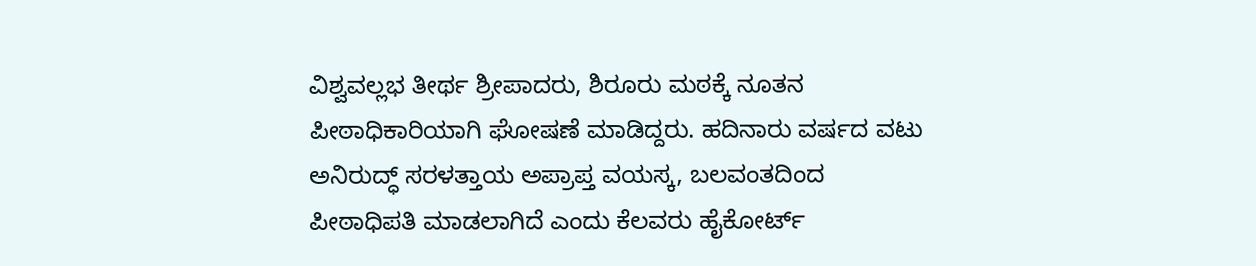ವಿಶ್ವವಲ್ಲಭ ತೀರ್ಥ ಶ್ರೀಪಾದರು, ಶಿರೂರು ಮಠಕ್ಕೆ ನೂತನ ಪೀಠಾಧಿಕಾರಿಯಾಗಿ ಘೋಷಣೆ ಮಾಡಿದ್ದರು. ಹದಿನಾರು ವರ್ಷದ ವಟು ಅನಿರುದ್ಧ್ ಸರಳತ್ತಾಯ ಅಪ್ರಾಪ್ತ ವಯಸ್ಕ, ಬಲವಂತದಿಂದ ಪೀಠಾಧಿಪತಿ ಮಾಡಲಾಗಿದೆ ಎಂದು ಕೆಲವರು ಹೈಕೋರ್ಟ್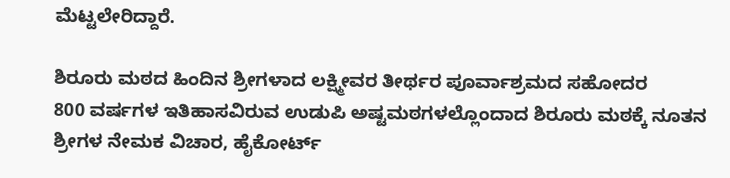ಮೆಟ್ಟಲೇರಿದ್ದಾರೆ.

ಶಿರೂರು ಮಠದ ಹಿಂದಿನ ಶ್ರೀಗಳಾದ ಲಕ್ಷ್ಮೀವರ ತೀರ್ಥರ ಪೂರ್ವಾಶ್ರಮದ ಸಹೋದರ
800 ವರ್ಷಗಳ ಇತಿಹಾಸವಿರುವ ಉಡುಪಿ ಅಷ್ಟಮಠಗಳಲ್ಲೊಂದಾದ ಶಿರೂರು ಮಠಕ್ಕೆ ನೂತನ ಶ್ರೀಗಳ ನೇಮಕ ವಿಚಾರ, ಹೈಕೋರ್ಟ್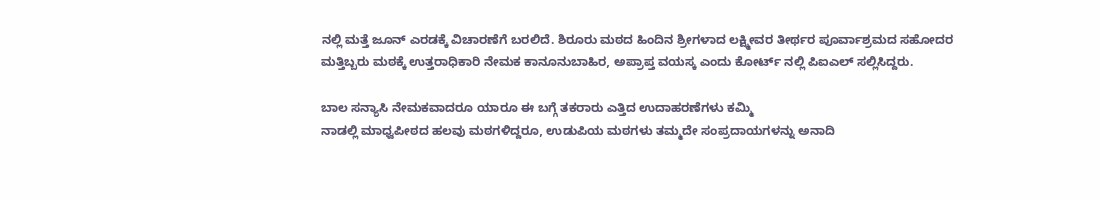ನಲ್ಲಿ ಮತ್ತೆ ಜೂನ್ ಎರಡಕ್ಕೆ ವಿಚಾರಣೆಗೆ ಬರಲಿದೆ. ಶಿರೂರು ಮಠದ ಹಿಂದಿನ ಶ್ರೀಗಳಾದ ಲಕ್ಷ್ಮೀವರ ತೀರ್ಥರ ಪೂರ್ವಾಶ್ರಮದ ಸಹೋದರ ಮತ್ತಿಬ್ಬರು ಮಠಕ್ಕೆ ಉತ್ತರಾಧಿಕಾರಿ ನೇಮಕ ಕಾನೂನುಬಾಹಿರ, ಅಪ್ರಾಪ್ತ ವಯಸ್ಕ ಎಂದು ಕೋರ್ಟ್ ನಲ್ಲಿ ಪಿಐಎಲ್ ಸಲ್ಲಿಸಿದ್ದರು.

ಬಾಲ ಸನ್ಯಾಸಿ ನೇಮಕವಾದರೂ ಯಾರೂ ಈ ಬಗ್ಗೆ ತಕರಾರು ಎತ್ತಿದ ಉದಾಹರಣೆಗಳು ಕಮ್ಮಿ
ನಾಡಲ್ಲಿ ಮಾಧ್ವಪೀಠದ ಹಲವು ಮಠಗಳಿದ್ದರೂ, ಉಡುಪಿಯ ಮಠಗಳು ತಮ್ಮದೇ ಸಂಪ್ರದಾಯಗಳನ್ನು ಅನಾದಿ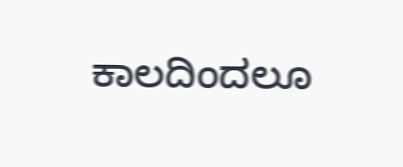ಕಾಲದಿಂದಲೂ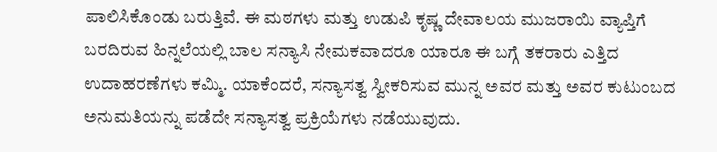ಪಾಲಿಸಿಕೊಂಡು ಬರುತ್ತಿವೆ. ಈ ಮಠಗಳು ಮತ್ತು ಉಡುಪಿ ಕೃಷ್ಣ ದೇವಾಲಯ ಮುಜರಾಯಿ ವ್ಯಾಪ್ತಿಗೆ ಬರದಿರುವ ಹಿನ್ನಲೆಯಲ್ಲಿ ಬಾಲ ಸನ್ಯಾಸಿ ನೇಮಕವಾದರೂ ಯಾರೂ ಈ ಬಗ್ಗೆ ತಕರಾರು ಎತ್ತಿದ ಉದಾಹರಣೆಗಳು ಕಮ್ಮಿ. ಯಾಕೆಂದರೆ, ಸನ್ಯಾಸತ್ವ ಸ್ವೀಕರಿಸುವ ಮುನ್ನ ಅವರ ಮತ್ತು ಅವರ ಕುಟುಂಬದ ಅನುಮತಿಯನ್ನು ಪಡೆದೇ ಸನ್ಯಾಸತ್ವ ಪ್ರಕ್ರಿಯೆಗಳು ನಡೆಯುವುದು.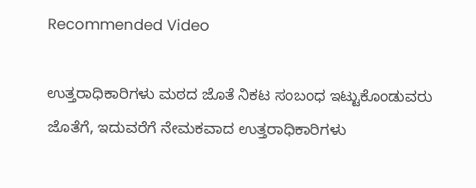Recommended Video

ಉತ್ತರಾಧಿಕಾರಿಗಳು ಮಠದ ಜೊತೆ ನಿಕಟ ಸಂಬಂಧ ಇಟ್ಟುಕೊಂಡುವರು
ಜೊತೆಗೆ, ಇದುವರೆಗೆ ನೇಮಕವಾದ ಉತ್ತರಾಧಿಕಾರಿಗಳು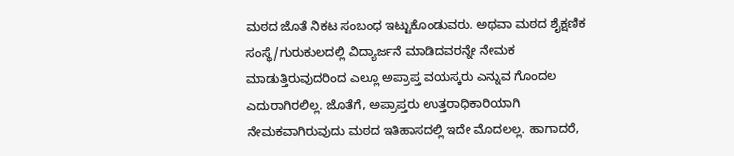ಮಠದ ಜೊತೆ ನಿಕಟ ಸಂಬಂಧ ಇಟ್ಟುಕೊಂಡುವರು. ಅಥವಾ ಮಠದ ಶೈಕ್ಷಣಿಕ ಸಂಸ್ಥೆ/ಗುರುಕುಲದಲ್ಲಿ ವಿದ್ಯಾರ್ಜನೆ ಮಾಡಿದವರನ್ನೇ ನೇಮಕ ಮಾಡುತ್ತಿರುವುದರಿಂದ ಎಲ್ಲೂ ಅಪ್ರಾಪ್ತ ವಯಸ್ಕರು ಎನ್ನುವ ಗೊಂದಲ ಎದುರಾಗಿರಲಿಲ್ಲ. ಜೊತೆಗೆ, ಅಪ್ರಾಪ್ತರು ಉತ್ತರಾಧಿಕಾರಿಯಾಗಿ ನೇಮಕವಾಗಿರುವುದು ಮಠದ ಇತಿಹಾಸದಲ್ಲಿ ಇದೇ ಮೊದಲಲ್ಲ. ಹಾಗಾದರೆ,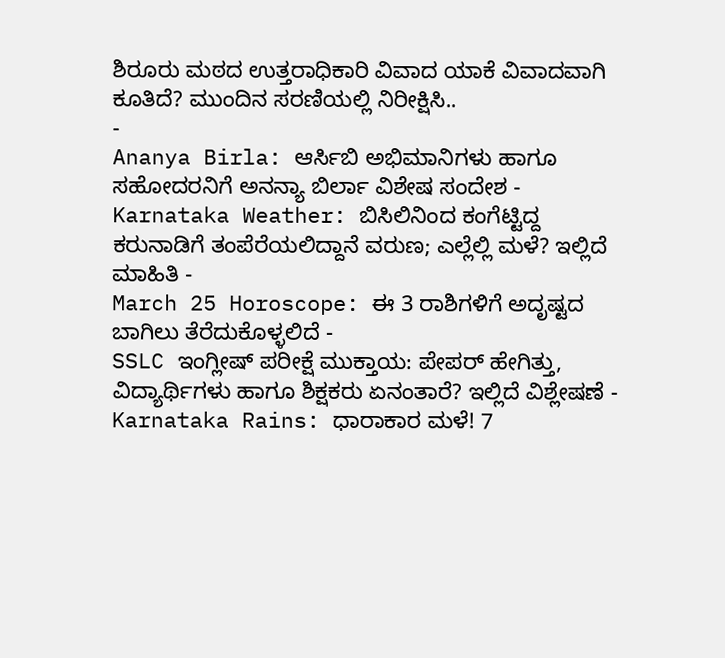ಶಿರೂರು ಮಠದ ಉತ್ತರಾಧಿಕಾರಿ ವಿವಾದ ಯಾಕೆ ವಿವಾದವಾಗಿ ಕೂತಿದೆ? ಮುಂದಿನ ಸರಣಿಯಲ್ಲಿ ನಿರೀಕ್ಷಿಸಿ..
-
Ananya Birla: ಆರ್ಸಿಬಿ ಅಭಿಮಾನಿಗಳು ಹಾಗೂ ಸಹೋದರನಿಗೆ ಅನನ್ಯಾ ಬಿರ್ಲಾ ವಿಶೇಷ ಸಂದೇಶ -
Karnataka Weather: ಬಿಸಿಲಿನಿಂದ ಕಂಗೆಟ್ಟಿದ್ದ ಕರುನಾಡಿಗೆ ತಂಪೆರೆಯಲಿದ್ದಾನೆ ವರುಣ; ಎಲ್ಲೆಲ್ಲಿ ಮಳೆ? ಇಲ್ಲಿದೆ ಮಾಹಿತಿ -
March 25 Horoscope: ಈ 3 ರಾಶಿಗಳಿಗೆ ಅದೃಷ್ಟದ ಬಾಗಿಲು ತೆರೆದುಕೊಳ್ಳಲಿದೆ -
SSLC ಇಂಗ್ಲೀಷ್ ಪರೀಕ್ಷೆ ಮುಕ್ತಾಯ: ಪೇಪರ್ ಹೇಗಿತ್ತು, ವಿದ್ಯಾರ್ಥಿಗಳು ಹಾಗೂ ಶಿಕ್ಷಕರು ಏನಂತಾರೆ? ಇಲ್ಲಿದೆ ವಿಶ್ಲೇಷಣೆ -
Karnataka Rains: ಧಾರಾಕಾರ ಮಳೆ! 7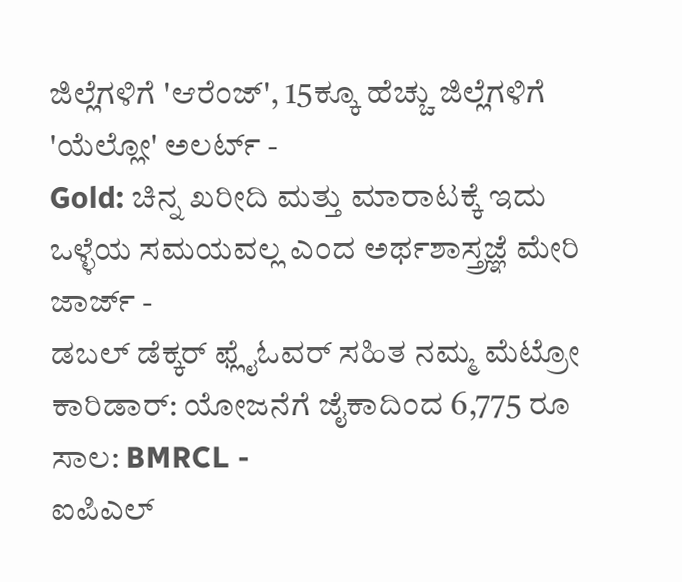ಜಿಲ್ಲೆಗಳಿಗೆ 'ಆರೆಂಜ್', 15ಕ್ಕೂ ಹೆಚ್ಚು ಜಿಲ್ಲೆಗಳಿಗೆ 'ಯೆಲ್ಲೋ' ಅಲರ್ಟ್ -
Gold: ಚಿನ್ನ ಖರೀದಿ ಮತ್ತು ಮಾರಾಟಕ್ಕೆ ಇದು ಒಳ್ಳೆಯ ಸಮಯವಲ್ಲ ಎಂದ ಅರ್ಥಶಾಸ್ತ್ರಜ್ಞೆ ಮೇರಿ ಜಾರ್ಜ್ -
ಡಬಲ್ ಡೆಕ್ಕರ್ ಫ್ಲೈಓವರ್ ಸಹಿತ ನಮ್ಮ ಮೆಟ್ರೋ ಕಾರಿಡಾರ್: ಯೋಜನೆಗೆ ಜೈಕಾದಿಂದ 6,775 ರೂ ಸಾಲ: BMRCL -
ಐಪಿಎಲ್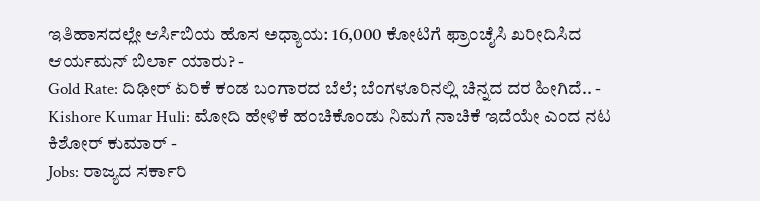ಇತಿಹಾಸದಲ್ಲೇ ಆರ್ಸಿಬಿಯ ಹೊಸ ಅಧ್ಯಾಯ: 16,000 ಕೋಟಿಗೆ ಫ್ರಾಂಚೈಸಿ ಖರೀದಿಸಿದ ಆರ್ಯಮನ್ ಬಿರ್ಲಾ ಯಾರು? -
Gold Rate: ದಿಢೀರ್ ಏರಿಕೆ ಕಂಡ ಬಂಗಾರದ ಬೆಲೆ; ಬೆಂಗಳೂರಿನಲ್ಲಿ ಚಿನ್ನದ ದರ ಹೀಗಿದೆ.. -
Kishore Kumar Huli: ಮೋದಿ ಹೇಳಿಕೆ ಹಂಚಿಕೊಂಡು ನಿಮಗೆ ನಾಚಿಕೆ ಇದೆಯೇ ಎಂದ ನಟ ಕಿಶೋರ್ ಕುಮಾರ್ -
Jobs: ರಾಜ್ಯದ ಸರ್ಕಾರಿ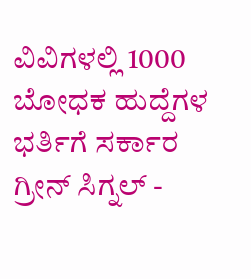ವಿವಿಗಳಲ್ಲಿ 1000 ಬೋಧಕ ಹುದ್ದೆಗಳ ಭರ್ತಿಗೆ ಸರ್ಕಾರ ಗ್ರೀನ್ ಸಿಗ್ನಲ್ -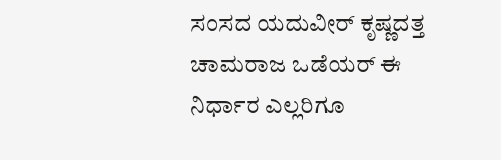ಸಂಸದ ಯದುವೀರ್ ಕೃಷ್ಣದತ್ತ ಚಾಮರಾಜ ಒಡೆಯರ್ ಈ ನಿರ್ಧಾರ ಎಲ್ಲರಿಗೂ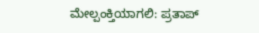ಮೇಲ್ಪಂಕ್ತಿಯಾಗಲಿ: ಪ್ರತಾಪ್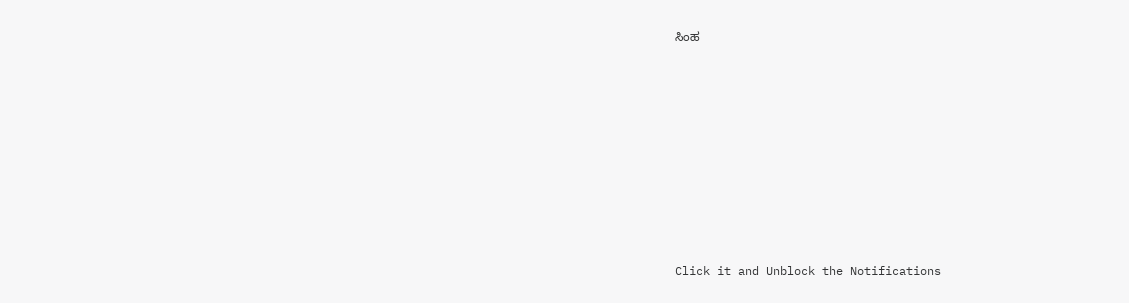ಸಿಂಹ












Click it and Unblock the Notifications